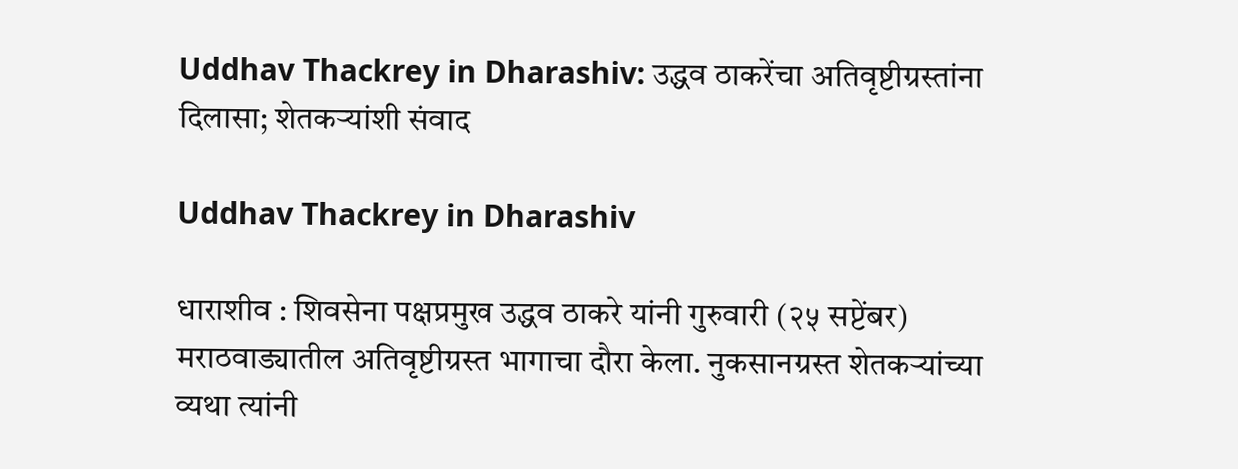Uddhav Thackrey in Dharashiv: उद्धव ठाकरेंचा अतिवृष्टीग्रस्तांना दिलासा; शेतकऱ्यांशी संवाद

Uddhav Thackrey in Dharashiv

धाराशीव : शिवसेना पक्षप्रमुख उद्धव ठाकरे यांनी गुरुवारी (२५ सप्टेंबर) मराठवाड्यातील अतिवृष्टीग्रस्त भागाचा दौरा केला. नुकसानग्रस्त शेतकऱ्यांच्या व्यथा त्यांनी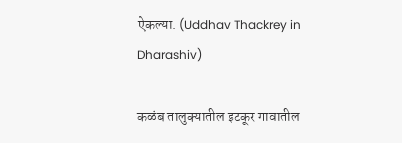ऐकल्या. (Uddhav Thackrey in Dharashiv)

कळंब तालुक्यातील इटकूर गावातील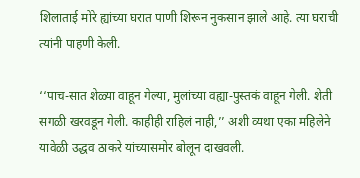शिलाताई मोरे ह्यांच्या घरात पाणी शिरून नुकसान झाले आहे. त्या घराची त्यांनी पाहणी केली.

‘‘पाच-सात शेळ्या वाहून गेल्या, मुलांच्या वह्या-पुस्तकं वाहून गेली. शेती सगळी खरवडून गेली. काहीही राहिलं नाही,’’ अशी व्यथा एका महिलेने यावेळी उद्धव ठाकरे यांच्यासमोर बोलून दाखवली.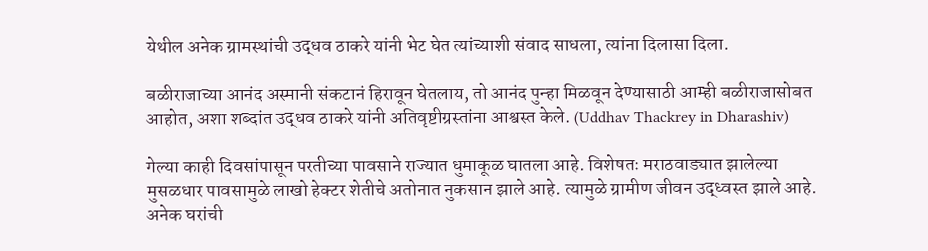येथील अनेक ग्रामस्थांची उद्धव ठाकरे यांनी भेट घेत त्यांच्याशी संवाद साधला, त्यांना दिलासा दिला.

बळीराजाच्या आनंद अस्मानी संकटानं हिरावून घेतलाय, तो आनंद पुन्हा मिळवून देण्यासाठी आम्ही बळीराजासोबत आहोत, अशा शब्दांत उद्धव ठाकरे यांनी अतिवृष्टीग्रस्तांना आश्वस्त केले. (Uddhav Thackrey in Dharashiv)

गेल्या काही दिवसांपासून परतीच्या पावसाने राज्यात धुमाकूळ घातला आहे. विशेषतः मराठवाड्यात झालेल्या मुसळधार पावसामुळे लाखो हेक्टर शेतीचे अतोनात नुकसान झाले आहे. त्यामुळे ग्रामीण जीवन उद्ध्वस्त झाले आहे. अनेक घरांची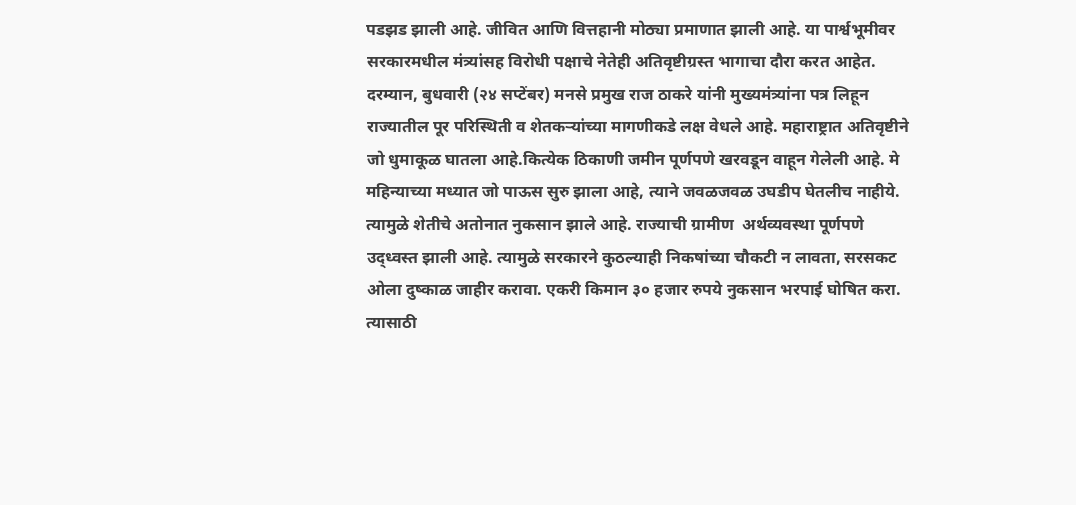पडझड झाली आहे. जीवित आणि वित्तहानी मोठ्या प्रमाणात झाली आहे. या पार्श्वभूमीवर सरकारमधील मंत्र्यांसह विरोधी पक्षाचे नेतेही अतिवृष्टीग्रस्त भागाचा दौरा करत आहेत.
दरम्यान, बुधवारी (२४ सप्टेंबर) मनसे प्रमुख राज ठाकरे यांनी मुख्यमंत्र्यांना पत्र लिहून राज्यातील पूर परिस्थिती व शेतकऱ्यांच्या मागणीकडे लक्ष वेधले आहे. महाराष्ट्रात अतिवृष्टीने जो धुमाकूळ घातला आहे.कित्येक ठिकाणी जमीन पूर्णपणे खरवडून वाहून गेलेली आहे. मे महिन्याच्या मध्यात जो पाऊस सुरु झाला आहे, त्याने जवळजवळ उघडीप घेतलीच नाहीये. त्यामुळे शेतीचे अतोनात नुकसान झाले आहे. राज्याची ग्रामीण  अर्थव्यवस्था पूर्णपणे उद्ध्वस्त झाली आहे. त्यामुळे सरकारने कुठल्याही निकषांच्या चौकटी न लावता, सरसकट ओला दुष्काळ जाहीर करावा. एकरी किमान ३० हजार रुपये नुकसान भरपाई घोषित करा. त्यासाठी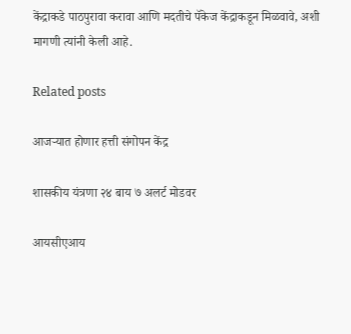केंद्राकडे पाठपुरावा करावा आणि मदतीचे पॅकेज केंद्राकडून मिळवावे, अशी मागणी त्यांनी केली आहे.

Related posts

आजऱ्यात होणार हत्ती संगोपन केंद्र

शासकीय यंत्रणा २४ बाय ७ अलर्ट मोडवर

आयसीएआय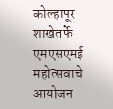कोल्हापूर शाखेतर्फे एमएसएमई महोत्सवाचे आयोजन